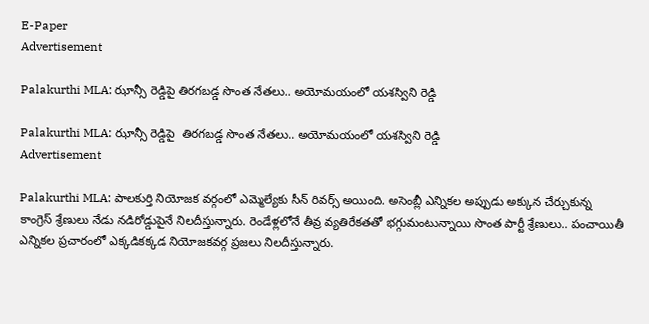E-Paper
Advertisement

Palakurthi MLA: ఝాన్సీ రెడ్డిపై తిరగబడ్డ సొంత నేతలు.. అయోమయంలో యశస్విని రెడ్డి

Palakurthi MLA: ఝాన్సీ రెడ్డిపై  తిరగబడ్డ సొంత నేతలు.. అయోమయంలో యశస్విని రెడ్డి
Advertisement

Palakurthi MLA: పాలకుర్తి నియోజక వర్గంలో ఎమ్మెల్యేకు సీన్ రివర్స్ అయింది. అసెంబ్లీ ఎన్నికల అప్పుడు అక్కున చేర్చుకున్న
కాంగ్రెస్ శ్రేణులు నేడు నడిరోడ్డుపైనే నిలదీస్తున్నారు. రెండేళ్లలోనే తీవ్ర వ్యతిరేకతతో భగ్గుమంటున్నాయి సొంత పార్టీ శ్రేణులు.. పంచాయితీ ఎన్నికల ప్రచారంలో ఎక్కడికక్కడ నియోజకవర్గ ప్రజలు నిలదీస్తున్నారు.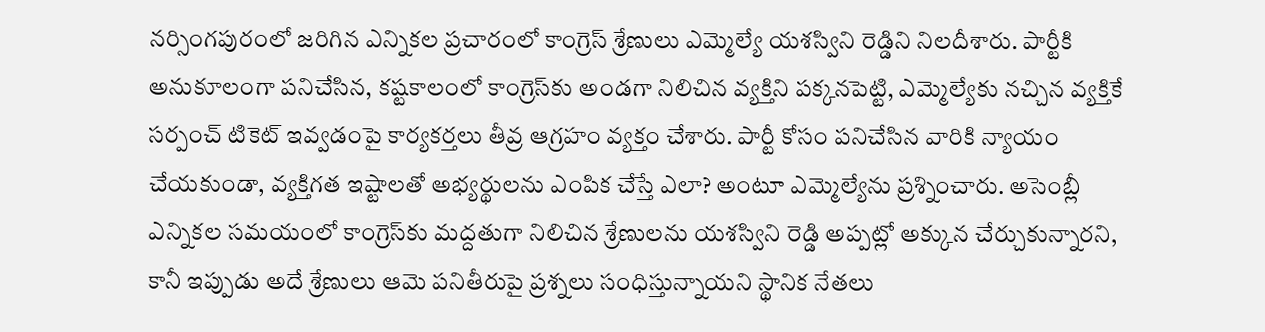నర్సింగపురంలో జరిగిన ఎన్నికల ప్రచారంలో కాంగ్రెస్ శ్రేణులు ఎమ్మెల్యే యశస్విని రెడ్డిని నిలదీశారు. పార్టీకి అనుకూలంగా పనిచేసిన, కష్టకాలంలో కాంగ్రెస్‌కు అండగా నిలిచిన వ్యక్తిని పక్కనపెట్టి, ఎమ్మెల్యేకు నచ్చిన వ్యక్తికే సర్పంచ్ టికెట్ ఇవ్వడంపై కార్యకర్తలు తీవ్ర ఆగ్రహం వ్యక్తం చేశారు. పార్టీ కోసం పనిచేసిన వారికి న్యాయం చేయకుండా, వ్యక్తిగత ఇష్టాలతో అభ్యర్థులను ఎంపిక చేస్తే ఎలా? అంటూ ఎమ్మెల్యేను ప్రశ్నించారు. అసెంబ్లీ ఎన్నికల సమయంలో కాంగ్రెస్‌కు మద్దతుగా నిలిచిన శ్రేణులను యశస్విని రెడ్డి అప్పట్లో అక్కున చేర్చుకున్నారని, కానీ ఇప్పుడు అదే శ్రేణులు ఆమె పనితీరుపై ప్రశ్నలు సంధిస్తున్నాయని స్థానిక నేతలు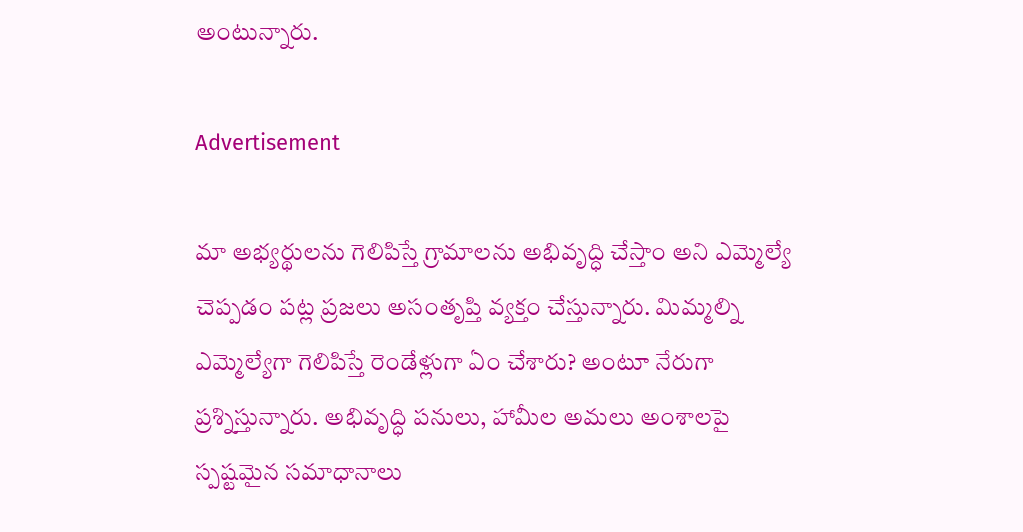అంటున్నారు.

Advertisement

మా అభ్యర్థులను గెలిపిస్తే గ్రామాలను అభివృద్ధి చేస్తాం అని ఎమ్మెల్యే చెప్పడం పట్ల ప్రజలు అసంతృప్తి వ్యక్తం చేస్తున్నారు. మిమ్మల్ని ఎమ్మెల్యేగా గెలిపిస్తే రెండేళ్లుగా ఏం చేశారు? అంటూ నేరుగా ప్రశ్నిస్తున్నారు. అభివృద్ధి పనులు, హామీల అమలు అంశాలపై స్పష్టమైన సమాధానాలు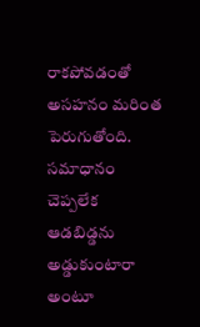రాకపోవడంతో అసహనం మరింత పెరుగుతోంది. సమాధానం చెప్పలేక ఆడబిడ్డను అడ్డుకుంటారా అంటూ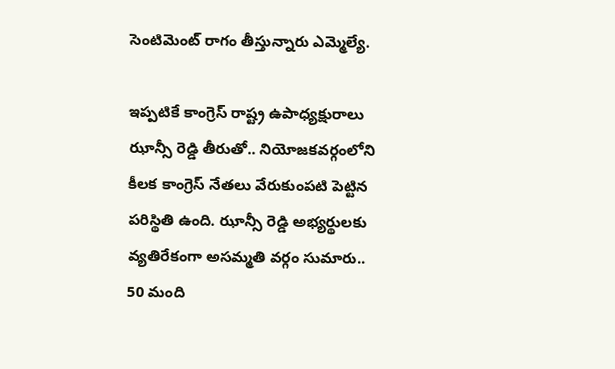సెంటిమెంట్ రాగం తీస్తున్నారు ఎమ్మెల్యే.

ఇప్పటికే కాంగ్రెస్ రాష్ట్ర ఉపాధ్యక్షురాలు ఝాన్సీ రెడ్డి తీరుతో.. నియోజకవర్గంలోని కీలక కాంగ్రెస్ నేతలు వేరుకుంపటి పెట్టిన పరిస్థితి ఉంది. ఝాన్సీ రెడ్డి అభ్యర్థులకు వ్యతిరేకంగా అసమ్మతి వర్గం సుమారు.. 50 మంది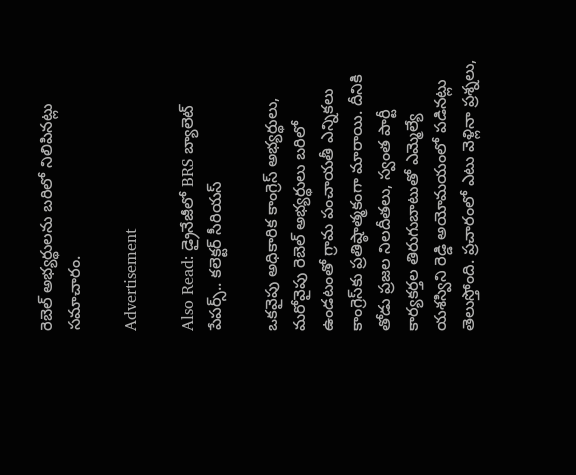రెబెల్ అభ్యర్థులను బరిలో నిలిపినట్లు సమాచారం.

Advertisement

Also Read: డ్రైనేజీలో BRS బ్యాలెట్ పేపర్స్.. కలెక్టర్ సీరియస్

ఒకవైపు అధికారిక కాంగ్రెస్ అభ్యర్థులు, మరోవైపు రెబెల్ అభ్యర్థులు బరిలో ఉండటంతో గ్రామ పంచాయతీ ఎన్నికలు కాంగ్రెస్‌కు ప్రతిష్ఠాత్మకంగా మారాయి. దీనికి తోడు ప్రజల నిలదీతలు, స్వంత పార్టీ కార్యకర్తల తిరుగుబాటుతో ఎమ్మెల్యే యశస్విని రెడ్డి అయోమయంలో పడినట్లు తెలుస్తోంది. ప్రచారంలో ఎటు వెళ్లినా ప్రశ్నలు,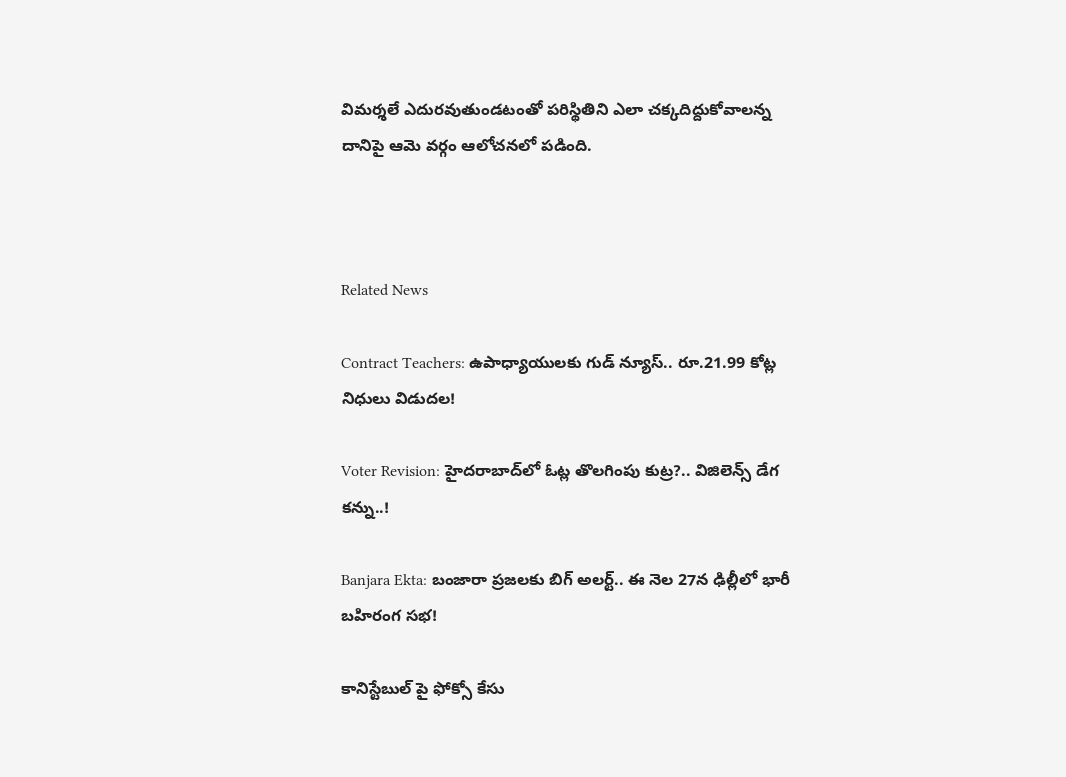విమర్శలే ఎదురవుతుండటంతో పరిస్థితిని ఎలా చక్కదిద్దుకోవాలన్న దానిపై ఆమె వర్గం ఆలోచనలో పడింది.



Related News

Contract Teachers: ఉపాధ్యాయులకు గుడ్ న్యూస్.. రూ.21.99 కోట్ల నిధులు విడుదల!

Voter Revision: హైదరాబాద్‌లో ఓట్ల తొలగింపు కుట్ర?.. విజిలెన్స్ డేగ కన్ను..!

Banjara Ekta: బంజారా ప్రజలకు బిగ్ అలర్ట్.. ఈ నెల 27న ఢిల్లీలో భారీ బహిరంగ సభ!

కానిస్టేబుల్ పై ఫోక్సో కేసు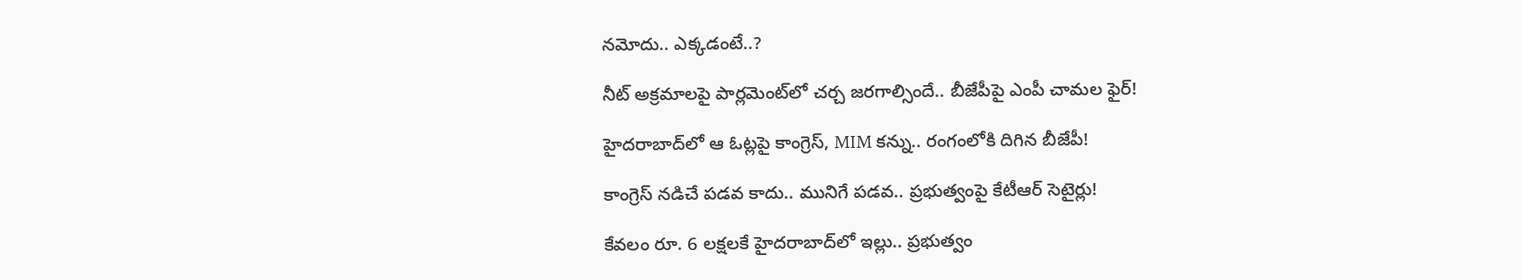నమోదు.. ఎక్కడంటే..?

నీట్ అక్రమాలపై పార్లమెంట్‌లో చర్చ జరగాల్సిందే.. బీజేపీపై ఎంపీ చామల ఫైర్!

హైదరాబాద్‌లో ఆ ఓట్లపై కాంగ్రెస్, MIM కన్ను.. రంగంలోకి దిగిన బీజేపీ!

కాంగ్రెస్ నడిచే పడవ కాదు.. మునిగే పడవ.. ప్రభుత్వంపై కేటీఆర్ సెటైర్లు!

కేవలం రూ. 6 లక్షలకే హైదరాబాద్‌లో ఇల్లు.. ప్రభుత్వం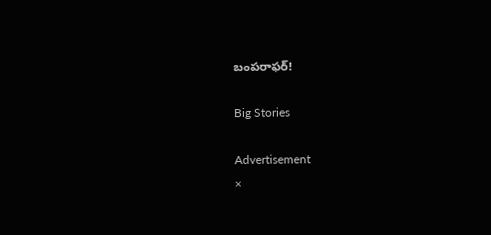బంపరాఫర్!

Big Stories

Advertisement
×